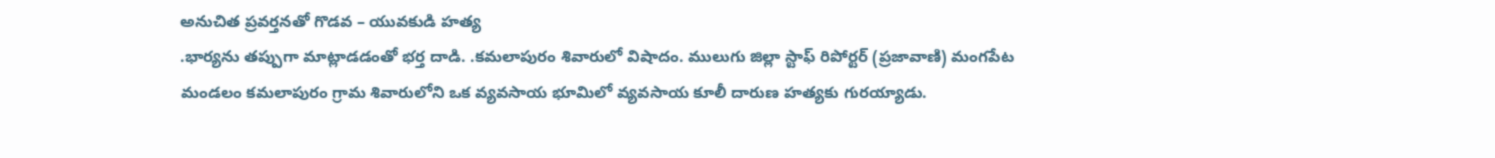అనుచిత ప్రవర్తనతో గొడవ – యువకుడి హత్య
.భార్యను తప్పుగా మాట్లాడడంతో భర్త దాడి. .కమలాపురం శివారులో విషాదం. ములుగు జిల్లా స్టాఫ్ రిపోర్టర్ (ప్రజావాణి) మంగపేట మండలం కమలాపురం గ్రామ శివారులోని ఒక వ్యవసాయ భూమిలో వ్యవసాయ కూలీ దారుణ హత్యకు గురయ్యాడు.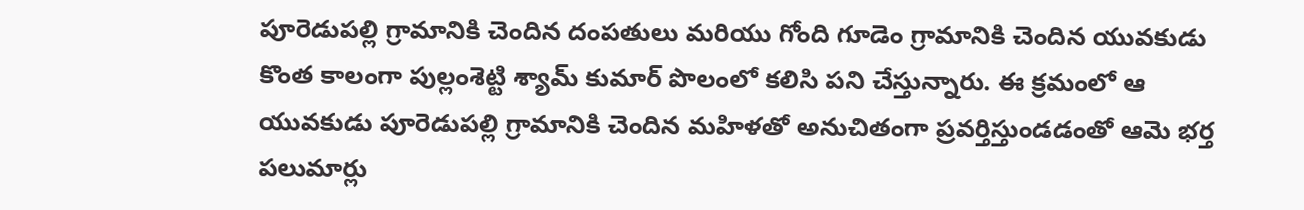పూరెడుపల్లి గ్రామానికి చెందిన దంపతులు మరియు గోంది గూడెం గ్రామానికి చెందిన యువకుడు కొంత కాలంగా పుల్లంశెట్టి శ్యామ్ కుమార్ పొలంలో కలిసి పని చేస్తున్నారు. ఈ క్రమంలో ఆ యువకుడు పూరెడుపల్లి గ్రామానికి చెందిన మహిళతో అనుచితంగా ప్రవర్తిస్తుండడంతో ఆమె భర్త పలుమార్లు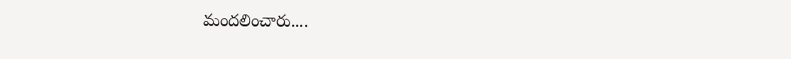మందలించారు....